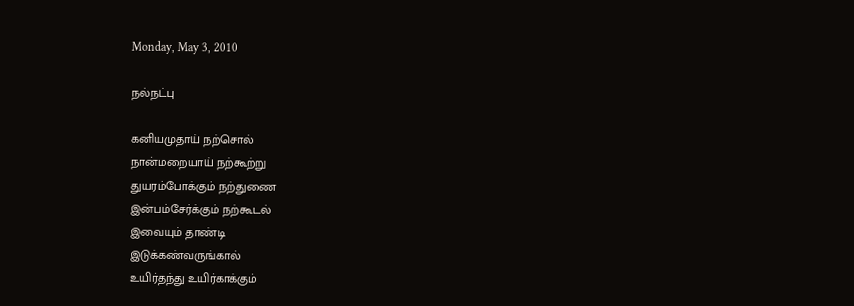Monday, May 3, 2010

நல்நட்பு

கனியமுதாய் நற்சொல்
நான்மறையாய் நற்கூற்று
துயரம்போக்கும் நற்துணை
இன்பம்சேர்க்கும் நற்கூடல்
இவையும் தாண்டி
இடுக்கண்வருங்கால்
உயிர்தந்து உயிர்காக்கும்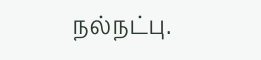நல்நட்பு.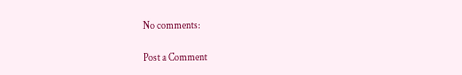No comments:

Post a Comment